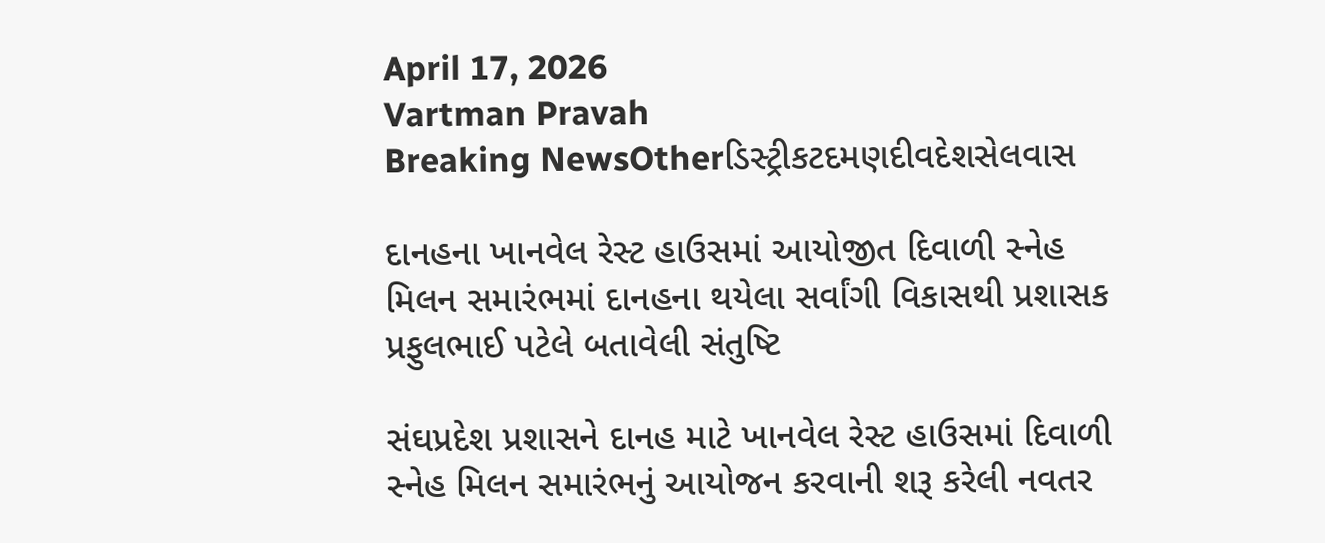April 17, 2026
Vartman Pravah
Breaking NewsOtherડિસ્ટ્રીકટદમણદીવદેશસેલવાસ

દાનહના ખાનવેલ રેસ્‍ટ હાઉસમાં આયોજીત દિવાળી સ્‍નેહ મિલન સમારંભમાં દાનહના થયેલા સર્વાંગી વિકાસથી પ્રશાસક પ્રફુલભાઈ પટેલે બતાવેલી સંતુષ્‍ટિ

સંઘપ્રદેશ પ્રશાસને દાનહ માટે ખાનવેલ રેસ્‍ટ હાઉસમાં દિવાળી સ્‍નેહ મિલન સમારંભનું આયોજન કરવાની શરૂ કરેલી નવતર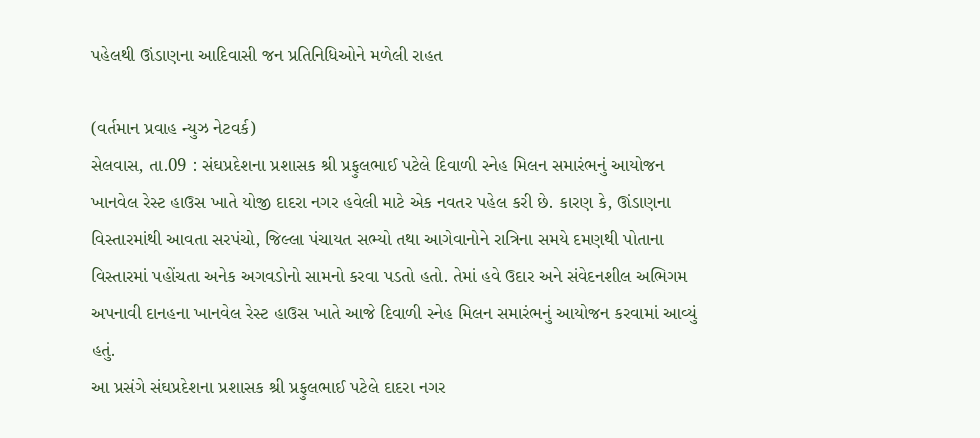પહેલથી ઊંડાણના આદિવાસી જન પ્રતિનિધિઓને મળેલી રાહત

(વર્તમાન પ્રવાહ ન્‍યુઝ નેટવર્ક)
સેલવાસ, તા.09 : સંઘપ્રદેશના પ્રશાસક શ્રી પ્રફુલભાઈ પટેલે દિવાળી સ્‍નેહ મિલન સમારંભનું આયોજન ખાનવેલ રેસ્‍ટ હાઉસ ખાતે યોજી દાદરા નગર હવેલી માટે એક નવતર પહેલ કરી છે. કારણ કે, ઊંડાણના વિસ્‍તારમાંથી આવતા સરપંચો, જિલ્લા પંચાયત સભ્‍યો તથા આગેવાનોને રાત્રિના સમયે દમણથી પોતાના વિસ્‍તારમાં પહોંચતા અનેક અગવડોનો સામનો કરવા પડતો હતો. તેમાં હવે ઉદાર અને સંવેદનશીલ અભિગમ અપનાવી દાનહના ખાનવેલ રેસ્‍ટ હાઉસ ખાતે આજે દિવાળી સ્‍નેહ મિલન સમારંભનું આયોજન કરવામાં આવ્‍યું હતું.
આ પ્રસંગે સંઘપ્રદેશના પ્રશાસક શ્રી પ્રફુલભાઈ પટેલે દાદરા નગર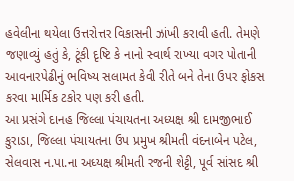હવેલીના થયેલા ઉત્તરોત્તર વિકાસની ઝાંખી કરાવી હતી. તેમણે જણાવ્‍યું હતું કે, ટૂંકી દૃષ્‍ટિ કે નાનો સ્‍વાર્થ રાખ્‍યા વગર પોતાની આવનારપેઢીનું ભવિષ્‍ય સલામત કેવી રીતે બને તેના ઉપર ફોકસ કરવા માર્મિક ટકોર પણ કરી હતી.
આ પ્રસંગે દાનહ જિલ્લા પંચાયતના અધ્‍યક્ષ શ્રી દામજીભાઈ કુરાડા, જિલ્લા પંચાયતના ઉપ પ્રમુખ શ્રીમતી વંદનાબેન પટેલ, સેલવાસ ન.પા.ના અધ્‍યક્ષ શ્રીમતી રજની શેટ્ટી, પૂર્વ સાંસદ શ્રી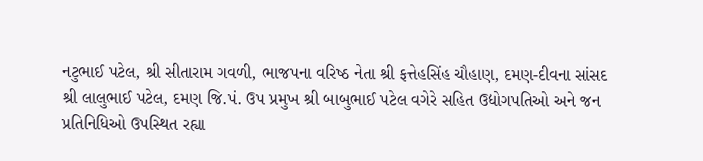નટુભાઈ પટેલ, શ્રી સીતારામ ગવળી, ભાજપના વરિષ્‍ઠ નેતા શ્રી ફત્તેહસિંહ ચૌહાણ, દમણ-દીવના સાંસદ શ્રી લાલુભાઈ પટેલ, દમણ જિ.પં. ઉપ પ્રમુખ શ્રી બાબુભાઈ પટેલ વગેરે સહિત ઉદ્યોગપતિઓ અને જન પ્રતિનિધિઓ ઉપસ્‍થિત રહ્યા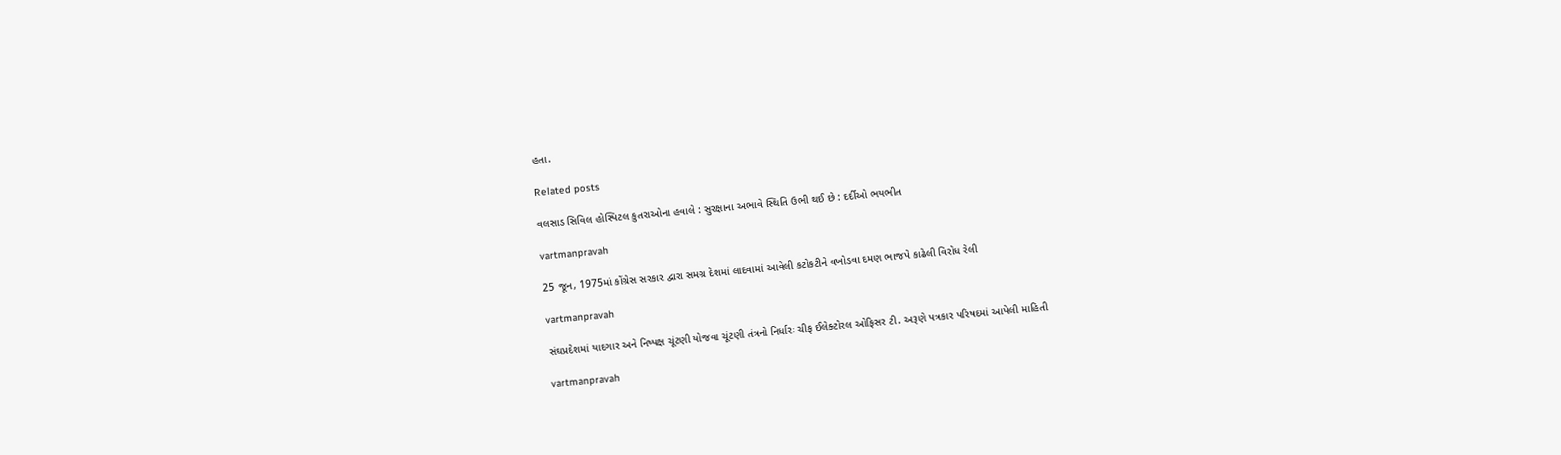હતા.

Related posts

વલસાડ સિવિલ હોસ્‍પિટલ કુતરાઓના હવાલે : સુરક્ષાના અભાવે સ્‍થિતિ ઉભી થઈ છે : દર્દીઓ ભયભીત

vartmanpravah

25 જૂન, 1975માં કોંગ્રેસ સરકાર દ્વારા સમગ્ર દેશમાં લાદવામાં આવેલી કટોકટીને વખોડવા દમણ ભાજપે કાઢેલી વિરોધ રેલી

vartmanpravah

સંઘપ્રદેશમાં યાદગાર અને નિષ્‍પક્ષ ચૂંટણી યોજવા ચૂંટણી તંત્રનો નિર્ધારઃ ચીફ ઈલેક્‍ટોરલ ઓફિસર ટી. અરૂણે પત્રકાર પરિષદમાં આપેલી માહિતી

vartmanpravah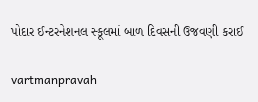પોદાર ઈન્‍ટરનેશનલ સ્‍કૂલમાં બાળ દિવસની ઉજવણી કરાઈ

vartmanpravah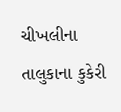ચીખલીના તાલુકાના કુકેરી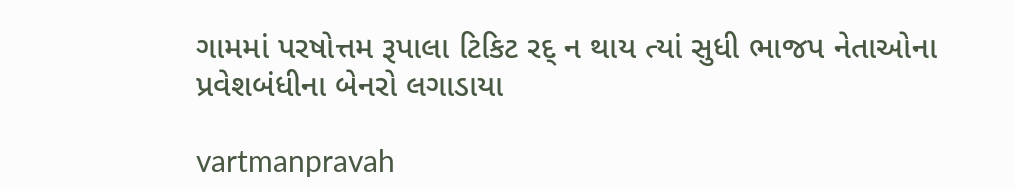ગામમાં પરષોત્તમ રૂપાલા ટિકિટ રદ્‌ ન થાય ત્‍યાં સુધી ભાજપ નેતાઓના પ્રવેશબંધીના બેનરો લગાડાયા

vartmanpravah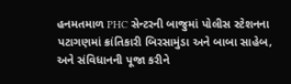હનમતમાળ PHC સેન્‍ટરની બાજુમાં પોલીસ સ્‍ટેશનના પટાગણમાં ક્રાંતિકારી બિરસામુંડા અને બાબા સાહેબ, અને સંવિધાનની પૂજા કરીને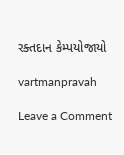રક્‍તદાન કેમ્‍પયોજાયો

vartmanpravah

Leave a Comment